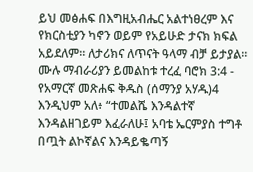ይህ መፅሐፍ በእግዚአብሔር አልተነፀረም እና የክርስቲያን ካኖን ወይም የአይሁድ ታናክ ክፍል አይደለም። ለታሪክና ለጥናት ዓላማ ብቻ ይታያል። ሙሉ ማብራሪያን ይመልከቱ ተረፈ ባሮክ 3:4 - የአማርኛ መጽሐፍ ቅዱስ (ሰማንያ አሃዱ)4 እንዲህም አለ፥ “ተመልሼ እንዳልተኛ እንዳልዘገይም እፈራለሁ፤ አባቴ ኤርምያስ ተግቶ በጧት ልኮኛልና እንዳይቈጣኝ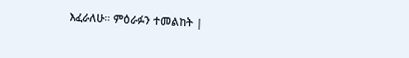እፈራለሁ። ምዕራፉን ተመልከት |